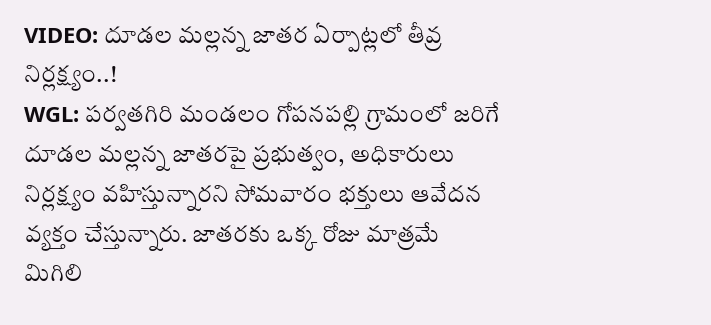VIDEO: దూడల మల్లన్న జాతర ఏర్పాట్లలో తీవ్ర నిర్లక్ష్యం..!
WGL: పర్వతగిరి మండలం గోపనపల్లి గ్రామంలో జరిగే దూడల మల్లన్న జాతరపై ప్రభుత్వం, అధికారులు నిర్లక్ష్యం వహిస్తున్నారని సోమవారం భక్తులు ఆవేదన వ్యక్తం చేస్తున్నారు. జాతరకు ఒక్క రోజు మాత్రమే మిగిలి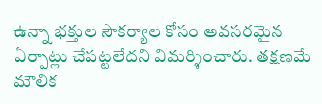ఉన్నా భక్తుల సౌకర్యాల కోసం అవసరమైన ఏర్పాట్లు చేపట్టలేదని విమర్శించారు. తక్షణమే మౌలిక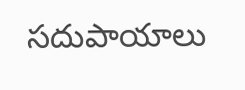సదుపాయాలు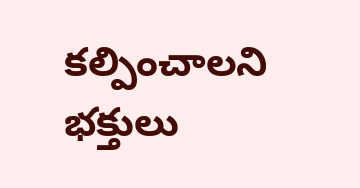కల్పించాలని భక్తులు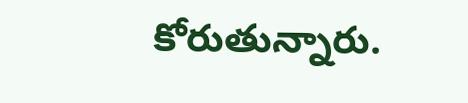కోరుతున్నారు.